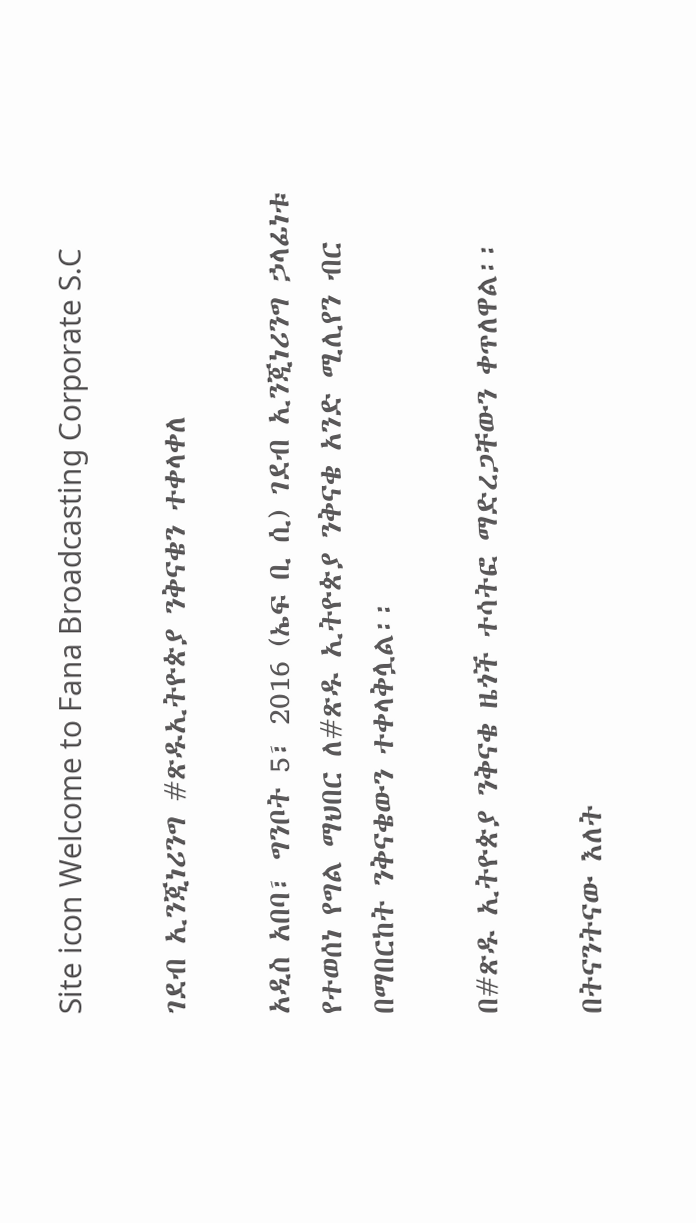Site icon Welcome to Fana Broadcasting Corporate S.C

ገደብ ኢንጂነሪንግ #ጽዱኢትዮጵያ ንቅናቄን ተቀላቀለ

አዲስ አበባ፣ ግንቦት 5፣ 2016 (ኤፍ ቢ ሲ) ገደብ ኢንጂነሪንግ ኃላፊነቱ የተወሰነ የግል ማህበር ለ#ጽዱ ኢትዮጵያ ንቅናቄ አንድ ሚሊየን ብር በማበርከት ንቅናቄውን ተቀላቅሏል፡፡

በ#ጽዱ ኢትዮጵያ ንቅናቄ ዜጎች ተሳትፎ ማድረጋቸውን ቀጥለዋል፡፡

በትናንትናው እለት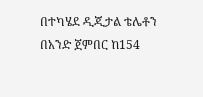በተካሄደ ዲጂታል ቴሌቶን በአንድ ጀምበር ከ154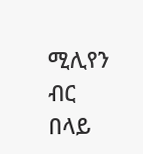ሚሊየን ብር በላይ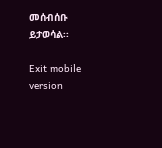መሰብሰቡ ይታወሳል፡፡

Exit mobile version